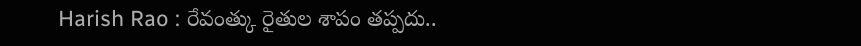Harish Rao : రేవంత్కు రైతుల శాపం తప్పదు..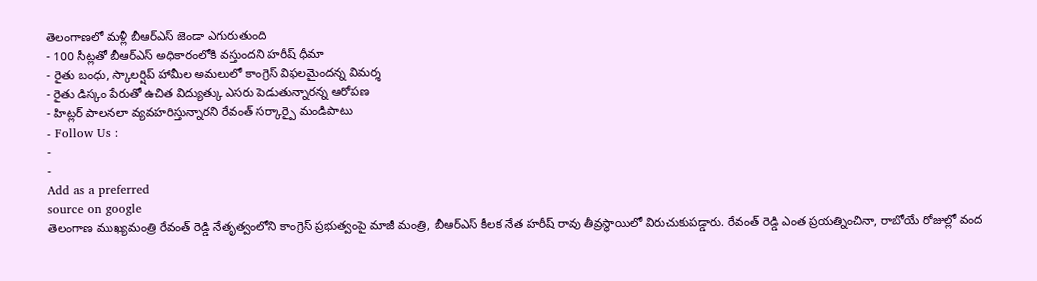తెలంగాణలో మళ్లీ బీఆర్ఎస్ జెండా ఎగురుతుంది
- 100 సీట్లతో బీఆర్ఎస్ అధికారంలోకి వస్తుందని హరీష్ ధీమా
- రైతు బంధు, స్కాలర్షిప్ హామీల అమలులో కాంగ్రెస్ విఫలమైందన్న విమర్శ
- రైతు డిస్కం పేరుతో ఉచిత విద్యుత్కు ఎసరు పెడుతున్నారన్న ఆరోపణ
- హిట్లర్ పాలనలా వ్యవహరిస్తున్నారని రేవంత్ సర్కార్పై మండిపాటు
- Follow Us :
-
-
Add as a preferred
source on google
తెలంగాణ ముఖ్యమంత్రి రేవంత్ రెడ్డి నేతృత్వంలోని కాంగ్రెస్ ప్రభుత్వంపై మాజీ మంత్రి, బీఆర్ఎస్ కీలక నేత హరీష్ రావు తీవ్రస్థాయిలో విరుచుకుపడ్డారు. రేవంత్ రెడ్డి ఎంత ప్రయత్నించినా, రాబోయే రోజుల్లో వంద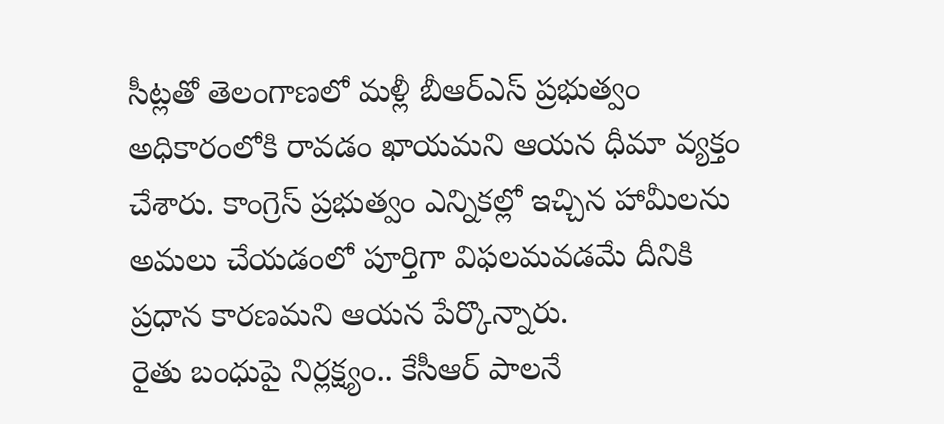సీట్లతో తెలంగాణలో మళ్లీ బీఆర్ఎస్ ప్రభుత్వం అధికారంలోకి రావడం ఖాయమని ఆయన ధీమా వ్యక్తం చేశారు. కాంగ్రెస్ ప్రభుత్వం ఎన్నికల్లో ఇచ్చిన హామీలను అమలు చేయడంలో పూర్తిగా విఫలమవడమే దీనికి ప్రధాన కారణమని ఆయన పేర్కొన్నారు.
రైతు బంధుపై నిర్లక్ష్యం.. కేసీఆర్ పాలనే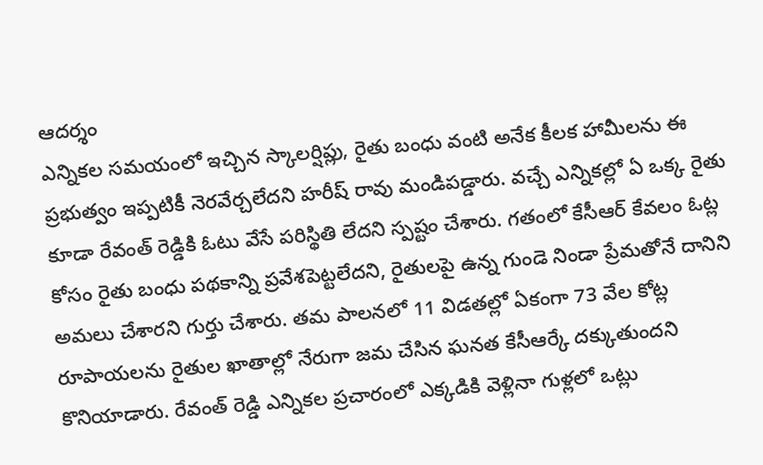ఆదర్శం
ఎన్నికల సమయంలో ఇచ్చిన స్కాలర్షిప్లు, రైతు బంధు వంటి అనేక కీలక హామీలను ఈ ప్రభుత్వం ఇప్పటికీ నెరవేర్చలేదని హరీష్ రావు మండిపడ్డారు. వచ్చే ఎన్నికల్లో ఏ ఒక్క రైతు కూడా రేవంత్ రెడ్డికి ఓటు వేసే పరిస్థితి లేదని స్పష్టం చేశారు. గతంలో కేసీఆర్ కేవలం ఓట్ల కోసం రైతు బంధు పథకాన్ని ప్రవేశపెట్టలేదని, రైతులపై ఉన్న గుండె నిండా ప్రేమతోనే దానిని అమలు చేశారని గుర్తు చేశారు. తమ పాలనలో 11 విడతల్లో ఏకంగా 73 వేల కోట్ల రూపాయలను రైతుల ఖాతాల్లో నేరుగా జమ చేసిన ఘనత కేసీఆర్కే దక్కుతుందని కొనియాడారు. రేవంత్ రెడ్డి ఎన్నికల ప్రచారంలో ఎక్కడికి వెళ్లినా గుళ్లలో ఒట్లు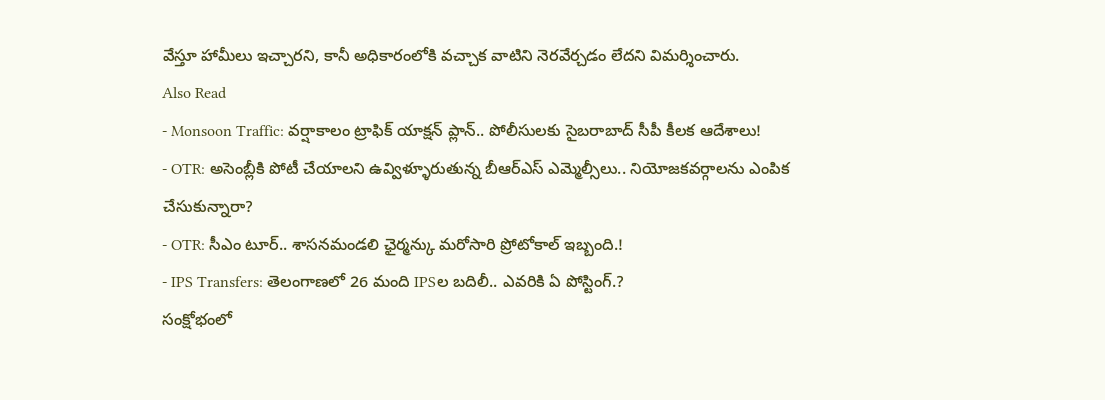వేస్తూ హామీలు ఇచ్చారని, కానీ అధికారంలోకి వచ్చాక వాటిని నెరవేర్చడం లేదని విమర్శించారు.
Also Read
- Monsoon Traffic: వర్షాకాలం ట్రాఫిక్ యాక్షన్ ప్లాన్.. పోలీసులకు సైబరాబాద్ సీపీ కీలక ఆదేశాలు!
- OTR: అసెంబ్లీకి పోటీ చేయాలని ఉవ్విళ్ళూరుతున్న బీఆర్ఎస్ ఎమ్మెల్సీలు.. నియోజకవర్గాలను ఎంపిక చేసుకున్నారా?
- OTR: సీఎం టూర్.. శాసనమండలి ఛైర్మన్కు మరోసారి ప్రోటోకాల్ ఇబ్బంది.!
- IPS Transfers: తెలంగాణలో 26 మంది IPSల బదిలీ.. ఎవరికి ఏ పోస్టింగ్.?
సంక్షోభంలో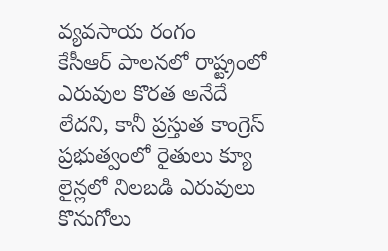వ్యవసాయ రంగం
కేసీఆర్ పాలనలో రాష్ట్రంలో ఎరువుల కొరత అనేదే లేదని, కానీ ప్రస్తుత కాంగ్రెస్ ప్రభుత్వంలో రైతులు క్యూ లైన్లలో నిలబడి ఎరువులు కొనుగోలు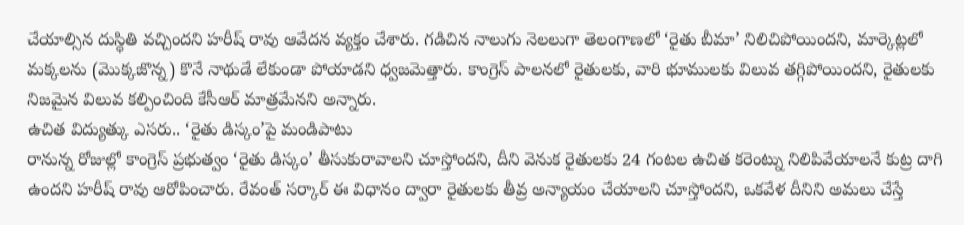చేయాల్సిన దుస్థితి వచ్చిందని హరీష్ రావు ఆవేదన వ్యక్తం చేశారు. గడిచిన నాలుగు నెలలుగా తెలంగాణలో ‘రైతు బీమా’ నిలిచిపోయిందని, మార్కెట్లలో మక్కలను (మొక్కజొన్న) కొనే నాథుడే లేకుండా పోయాడని ధ్వజమెత్తారు. కాంగ్రెస్ పాలనలో రైతులకు, వారి భూములకు విలువ తగ్గిపోయిందని, రైతులకు నిజమైన విలువ కల్పించింది కేసీఆర్ మాత్రమేనని అన్నారు.
ఉచిత విద్యుత్కు ఎసరు.. ‘రైతు డిస్కం’పై మండిపాటు
రానున్న రోజుల్లో కాంగ్రెస్ ప్రభుత్వం ‘రైతు డిస్కం’ తీసుకురావాలని చూస్తోందని, దీని వెనుక రైతులకు 24 గంటల ఉచిత కరెంట్ను నిలిపివేయాలనే కుట్ర దాగి ఉందని హరీష్ రావు ఆరోపించారు. రేవంత్ సర్కార్ ఈ విధానం ద్వారా రైతులకు తీవ్ర అన్యాయం చేయాలని చూస్తోందని, ఒకవేళ దీనిని అమలు చేస్తే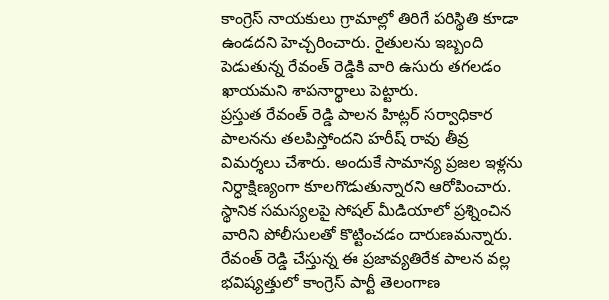కాంగ్రెస్ నాయకులు గ్రామాల్లో తిరిగే పరిస్థితి కూడా ఉండదని హెచ్చరించారు. రైతులను ఇబ్బంది పెడుతున్న రేవంత్ రెడ్డికి వారి ఉసురు తగలడం ఖాయమని శాపనార్థాలు పెట్టారు.
ప్రస్తుత రేవంత్ రెడ్డి పాలన హిట్లర్ సర్వాధికార పాలనను తలపిస్తోందని హరీష్ రావు తీవ్ర విమర్శలు చేశారు. అందుకే సామాన్య ప్రజల ఇళ్లను నిర్ధాక్షిణ్యంగా కూలగొడుతున్నారని ఆరోపించారు. స్థానిక సమస్యలపై సోషల్ మీడియాలో ప్రశ్నించిన వారిని పోలీసులతో కొట్టించడం దారుణమన్నారు. రేవంత్ రెడ్డి చేస్తున్న ఈ ప్రజావ్యతిరేక పాలన వల్ల భవిష్యత్తులో కాంగ్రెస్ పార్టీ తెలంగాణ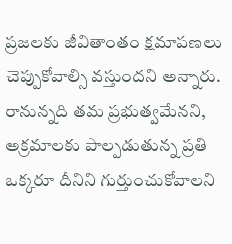ప్రజలకు జీవితాంతం క్షమాపణలు చెప్పుకోవాల్సి వస్తుందని అన్నారు. రానున్నది తమ ప్రభుత్వమేనని, అక్రమాలకు పాల్పడుతున్న ప్రతి ఒక్కరూ దీనిని గుర్తుంచుకోవాలని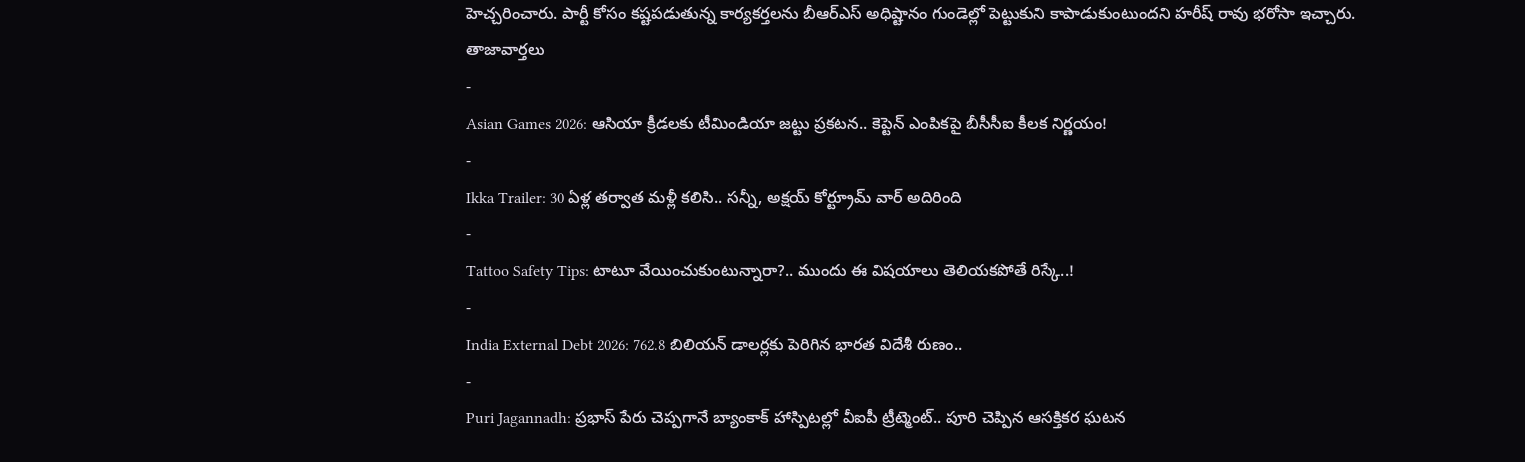హెచ్చరించారు. పార్టీ కోసం కష్టపడుతున్న కార్యకర్తలను బీఆర్ఎస్ అధిష్టానం గుండెల్లో పెట్టుకుని కాపాడుకుంటుందని హరీష్ రావు భరోసా ఇచ్చారు.
తాజావార్తలు
-
Asian Games 2026: ఆసియా క్రీడలకు టీమిండియా జట్టు ప్రకటన.. కెప్టెన్ ఎంపికపై బీసీసీఐ కీలక నిర్ణయం!
-
Ikka Trailer: 30 ఏళ్ల తర్వాత మళ్లీ కలిసి.. సన్నీ, అక్షయ్ కోర్ట్రూమ్ వార్ అదిరింది
-
Tattoo Safety Tips: టాటూ వేయించుకుంటున్నారా?.. ముందు ఈ విషయాలు తెలియకపోతే రిస్కే..!
-
India External Debt 2026: 762.8 బిలియన్ డాలర్లకు పెరిగిన భారత విదేశీ రుణం..
-
Puri Jagannadh: ప్రభాస్ పేరు చెప్పగానే బ్యాంకాక్ హాస్పిటల్లో వీఐపీ ట్రీట్మెంట్.. పూరి చెప్పిన ఆసక్తికర ఘటన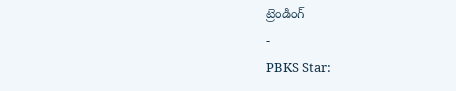ట్రెండింగ్
-
PBKS Star: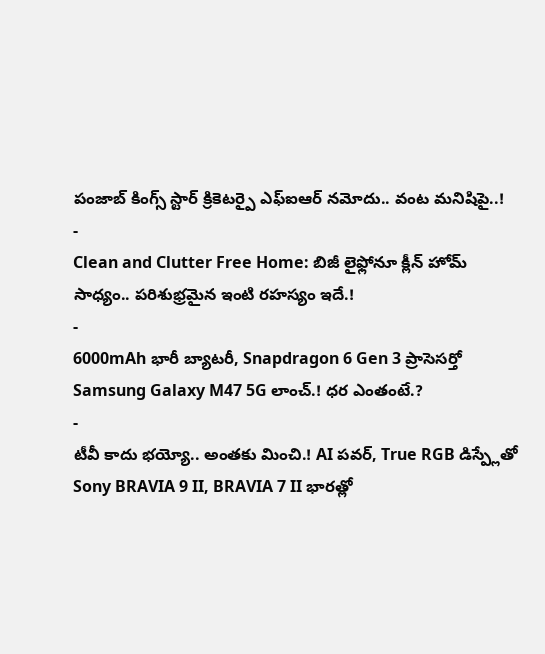పంజాబ్ కింగ్స్ స్టార్ క్రికెటర్పై ఎఫ్ఐఆర్ నమోదు.. వంట మనిషిపై..!
-
Clean and Clutter Free Home: బిజీ లైఫ్లోనూ క్లీన్ హోమ్ సాధ్యం.. పరిశుభ్రమైన ఇంటి రహస్యం ఇదే.!
-
6000mAh భారీ బ్యాటరీ, Snapdragon 6 Gen 3 ప్రాసెసర్తో Samsung Galaxy M47 5G లాంచ్.! ధర ఎంతంటే.?
-
టీవీ కాదు భయ్యో.. అంతకు మించి.! AI పవర్, True RGB డిస్ప్లేతో Sony BRAVIA 9 II, BRAVIA 7 II భారత్లో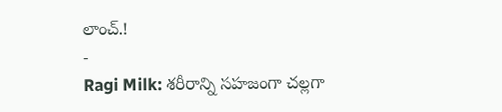లాంచ్.!
-
Ragi Milk: శరీరాన్ని సహజంగా చల్లగా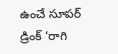ఉంచే సూపర్ డ్రింక్ ‘రాగి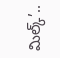మిల్క్’..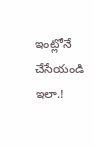ఇంట్లోనే చేసేయండి ఇలా.!